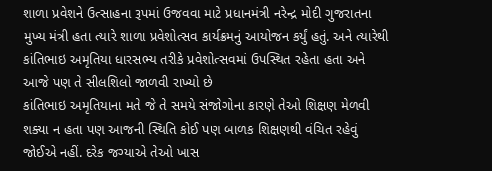શાળા પ્રવેશને ઉત્સાહના રૂપમાં ઉજવવા માટે પ્રધાનમંત્રી નરેન્દ્ર મોદી ગુજરાતના મુખ્ય મંત્રી હતા ત્યારે શાળા પ્રવેશોત્સવ કાર્યક્રમનું આયોજન કર્યું હતું. અને ત્યારેથી કાંતિભાઇ અમૃતિયા ધારસભ્ય તરીકે પ્રવેશોત્સવમાં ઉપસ્થિત રહેતા હતા અને આજે પણ તે સીલશિલો જાળવી રાખ્યો છે
કાંતિભાઇ અમૃતિયાના મતે જે તે સમયે સંજોગોના કારણે તેઓ શિક્ષણ મેળવી શક્યા ન હતા પણ આજની સ્થિતિ કોઈ પણ બાળક શિક્ષણથી વંચિત રહેવું જોઈએ નહીં. દરેક જગ્યાએ તેઓ ખાસ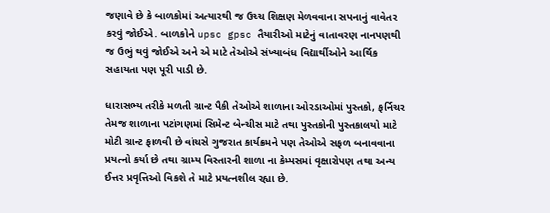જણાવે છે કે બાળકોમાં અત્યારથી જ ઉચ્ચ શિક્ષણ મેળવવાના સપનાનું વાવેતર કરવું જોઈએ. બાળકોને upsc gpsc તૈયારીઓ માટેનું વાતાવરણ નાનપણથી જ ઉભું થવું જોઈએ અને એ માટે તેઓએ સંખ્યાબંધ વિદ્યાર્થીઓને આર્થિક સહાયતા પણ પૂરી પાડી છે.

ધારાસભ્ય તરીકે મળતી ગ્રાન્ટ પૈકી તેઓએ શાળાના ઓરડાઓમાં પુસ્તકો, ફર્નિચર તેમજ શાળાના પટાંગણમાં સિમેન્ટ બેન્ચીસ માટે તથા પુસ્તકોની પુસ્તકાલયો માટે મોટી ગ્રાન્ટ ફાળવી છે વાંચસે ગુજરાત કાર્યક્રમને પણ તેઓએ સફળ બનાવવાના પ્રયત્નો કર્યા છે તથા ગ્રામ્ય વિસ્તારની શાળા ના કેમ્પસમાં વૃક્ષારોપણ તથા અન્ય ઈત્તર પ્રવૃત્તિઓ વિકશે તે માટે પ્રયત્નશીલ રહ્યા છે.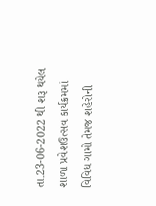તા.23-06-2022 થી શરૂ થયેલ શાળા પ્રવેશઉત્સવ કાર્યક્રમમાં વિવિધ ગામો તેમજ શહેરોની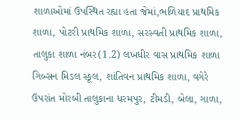શાળાઓમાં ઉપસ્થિત રહ્યા હતા જેમાં,ભળિયાદ પ્રાથમિક શાળા, પોટરી પ્રાથમિક શાળા, સરસ્વતી પ્રાથમિક શાળા, તાલુકા શાળા નંબર(1.2) લખધીર વાસ પ્રાથમિક શાળા ગિબ્સન મિડલ સ્કૂલ, શાંતિવન પ્રાથમિક શાળા, વગેરે ઉપરાંત મોરબી તાલુકાના ધરમપુર, ટીમડી, બેલા, ગાળા,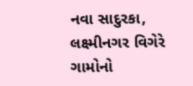નવા સાદુરકા, લક્ષ્મીનગર વિગેરે ગામોનો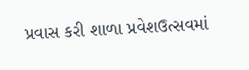પ્રવાસ કરી શાળા પ્રવેશઉત્સવમાં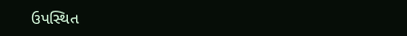ઉપસ્થિત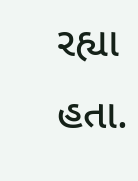રહ્યા હતા.